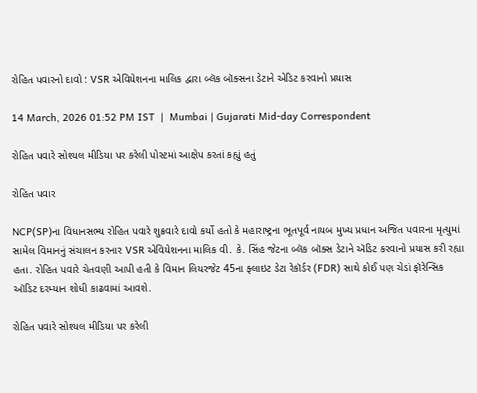રોહિત પવારનો દાવો : VSR એવિયેશનના માલિક દ્વારા બ્લૅક બૉક્સના ડેટાને એડિટ કરવાનો પ્રયાસ

14 March, 2026 01:52 PM IST  |  Mumbai | Gujarati Mid-day Correspondent

રોહિત પવારે સોશ્યલ મીડિયા પર કરેલી પોસ્ટમાં આક્ષેપ કરતાં કહ્યું હતું

રોહિત પવાર

NCP(SP)ના વિધાનસભ્ય રોહિત પવારે શુક્રવારે દાવો કર્યો હતો કે મહારાષ્ટ્રના ભૂતપૂર્વ નાયબ મુખ્ય પ્રધાન અજિત પવારના મૃત્યુમાં સામેલ વિમાનનું સંચાલન કરનાર VSR એવિયેશનના માલિક વી. કે. સિંહ જેટના બ્લૅક બૉક્સ ડેટાને ઍડિટ કરવાનો પ્રયાસ કરી રહ્યા હતા. રોહિત પવારે ચેતવણી આપી હતી કે વિમાન લિયરજેટ 45ના ફ્લાઇટ ડેટા રેકૉર્ડર (FDR) સાથે કોઈ પણ ચેડાં ફૉરેન્સિક ઑડિટ દરમ્યાન શોધી કાઢવામાં આવશે.

રોહિત પવારે સોશ્યલ મીડિયા પર કરેલી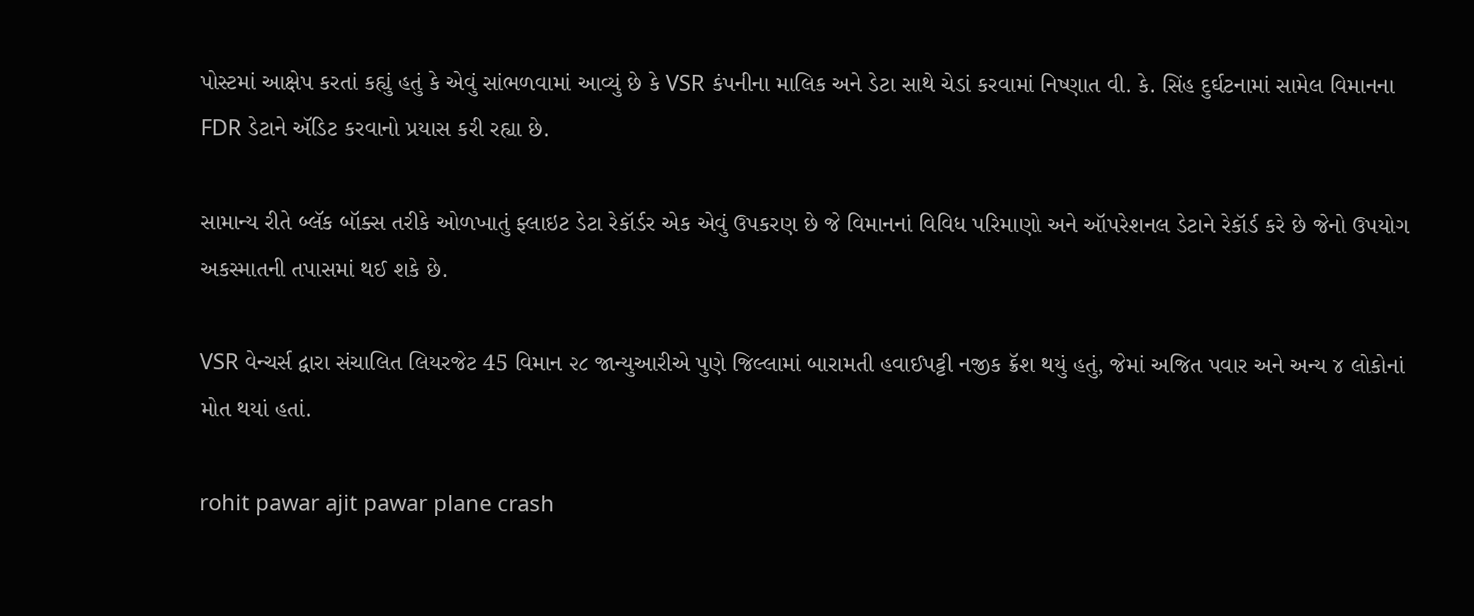પોસ્ટમાં આક્ષેપ કરતાં કહ્યું હતું કે એવું સાંભળવામાં આવ્યું છે કે VSR કંપનીના માલિક અને ડેટા સાથે ચેડાં કરવામાં નિષ્ણાત વી. કે. સિંહ દુર્ઘટનામાં સામેલ વિમાનના FDR ડેટાને ઍડિટ કરવાનો પ્રયાસ કરી રહ્યા છે.

સામાન્ય રીતે બ્લૅક બૉક્સ તરીકે ઓળખાતું ફ્લાઇટ ડેટા રેકૉર્ડર એક એવું ઉપકરણ છે જે વિમાનનાં વિવિધ પરિમાણો અને ઑપરેશનલ ડેટાને રેકૉર્ડ કરે છે જેનો ઉપયોગ અકસ્માતની તપાસમાં થઈ શકે છે.

VSR વેન્ચર્સ દ્વારા સંચાલિત લિયરજેટ 45 વિમાન ૨૮ જાન્યુઆરીએ પુણે જિલ્લામાં બારામતી હવાઈપટ્ટી નજીક ક્રૅશ થયું હતું, જેમાં અજિત પવાર અને અન્ય ૪ લોકોનાં મોત થયાં હતાં.

rohit pawar ajit pawar plane crash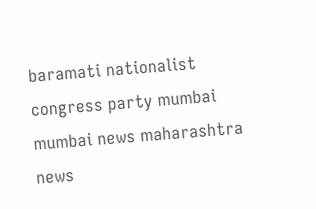baramati nationalist congress party mumbai mumbai news maharashtra news